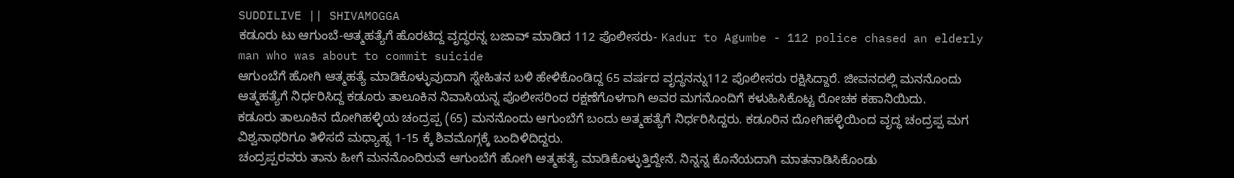SUDDILIVE || SHIVAMOGGA
ಕಡೂರು ಟು ಆಗುಂಬೆ-ಆತ್ಮಹತ್ಯೆಗೆ ಹೊರಟಿದ್ದ ವೃದ್ಧರನ್ನ ಬಜಾವ್ ಮಾಡಿದ 112 ಪೊಲೀಸರು- Kadur to Agumbe - 112 police chased an elderly man who was about to commit suicide
ಆಗುಂಬೆಗೆ ಹೋಗಿ ಆತ್ಮಹತ್ಯೆ ಮಾಡಿಕೊಳ್ಳುವುದಾಗಿ ಸ್ನೇಹಿತನ ಬಳಿ ಹೇಳಿಕೊಂಡಿದ್ದ 65 ವರ್ಷದ ವೃದ್ಧನನ್ನು112 ಪೊಲೀಸರು ರಕ್ಷಿಸಿದ್ದಾರೆ. ಜೀವನದಲ್ಲಿ ಮನನೊಂದು ಆತ್ಮಹತ್ಯೆಗೆ ನಿರ್ಧರಿಸಿದ್ದ ಕಡೂರು ತಾಲೂಕಿನ ನಿವಾಸಿಯನ್ನ ಪೊಲೀಸರಿಂದ ರಕ್ಷಣೆಗೊಳಗಾಗಿ ಅವರ ಮಗನೊಂದಿಗೆ ಕಳುಹಿಸಿಕೊಟ್ಟ ರೋಚಕ ಕಹಾನಿಯಿದು.
ಕಡೂರು ತಾಲೂಕಿನ ದೋಗಿಹಳ್ಳಿಯ ಚಂದ್ರಪ್ಪ (65) ಮನನೊಂದು ಆಗುಂಬೆಗೆ ಬಂದು ಅತ್ಮಹತ್ಯೆಗೆ ನಿರ್ಧರಿಸಿದ್ದರು. ಕಡೂರಿನ ದೋಗಿಹಳ್ಳಿಯಿಂದ ವೃದ್ಧ ಚಂದ್ರಪ್ಪ ಮಗ ವಿಶ್ವನಾಥರಿಗೂ ತಿಳಿಸದೆ ಮಧ್ಯಾಹ್ನ 1-15 ಕ್ಕೆ ಶಿವಮೊಗ್ಗಕ್ಕೆ ಬಂದಿಳಿದಿದ್ದರು.
ಚಂದ್ರಪ್ಪರವರು ತಾನು ಹೀಗೆ ಮನನೊಂದಿರುವೆ ಆಗುಂಬೆಗೆ ಹೋಗಿ ಆತ್ಮಹತ್ಯೆ ಮಾಡಿಕೊಳ್ಳುತ್ತಿದ್ದೇನೆ. ನಿನ್ನನ್ನ ಕೊನೆಯದಾಗಿ ಮಾತನಾಡಿಸಿಕೊಂಡು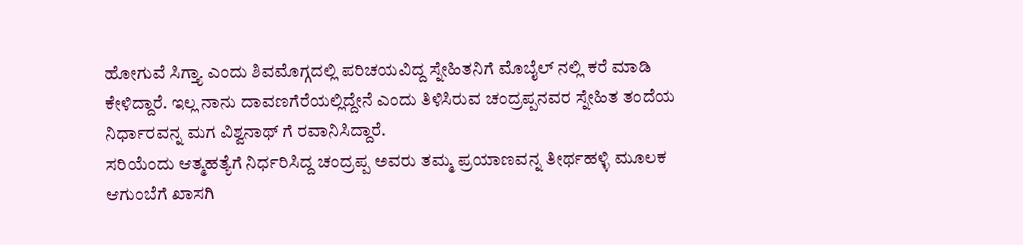ಹೋಗುವೆ ಸಿಗ್ತ್ಯಾ ಎಂದು ಶಿವಮೊಗ್ಗದಲ್ಲಿ ಪರಿಚಯವಿದ್ದ ಸ್ನೇಹಿತನಿಗೆ ಮೊಬೈಲ್ ನಲ್ಲಿ ಕರೆ ಮಾಡಿ ಕೇಳಿದ್ದಾರೆ. ಇಲ್ಲ ನಾನು ದಾವಣಗೆರೆಯಲ್ಲಿದ್ದೇನೆ ಎಂದು ತಿಳಿಸಿರುವ ಚಂದ್ರಪ್ಪನವರ ಸ್ನೇಹಿತ ತಂದೆಯ ನಿರ್ಧಾರವನ್ನ ಮಗ ವಿಶ್ವನಾಥ್ ಗೆ ರವಾನಿಸಿದ್ದಾರೆ.
ಸರಿಯೆಂದು ಆತ್ಮಹತ್ಯೆಗೆ ನಿರ್ಧರಿಸಿದ್ದ ಚಂದ್ರಪ್ಪ ಅವರು ತಮ್ಮ ಪ್ರಯಾಣವನ್ನ ತೀರ್ಥಹಳ್ಳಿ ಮೂಲಕ ಆಗುಂಬೆಗೆ ಖಾಸಗಿ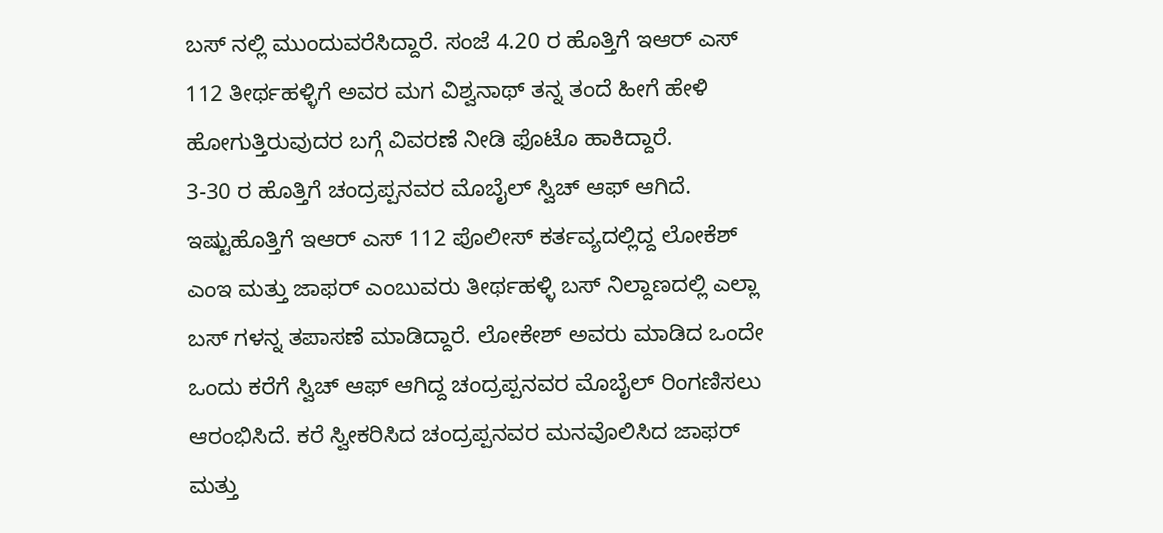ಬಸ್ ನಲ್ಲಿ ಮುಂದುವರೆಸಿದ್ದಾರೆ. ಸಂಜೆ 4.20 ರ ಹೊತ್ತಿಗೆ ಇಆರ್ ಎಸ್ 112 ತೀರ್ಥಹಳ್ಳಿಗೆ ಅವರ ಮಗ ವಿಶ್ವನಾಥ್ ತನ್ನ ತಂದೆ ಹೀಗೆ ಹೇಳಿ ಹೋಗುತ್ತಿರುವುದರ ಬಗ್ಗೆ ವಿವರಣೆ ನೀಡಿ ಫೊಟೊ ಹಾಕಿದ್ದಾರೆ.
3-30 ರ ಹೊತ್ತಿಗೆ ಚಂದ್ರಪ್ಪನವರ ಮೊಬೈಲ್ ಸ್ವಿಚ್ ಆಫ್ ಆಗಿದೆ. ಇಷ್ಟುಹೊತ್ತಿಗೆ ಇಆರ್ ಎಸ್ 112 ಪೊಲೀಸ್ ಕರ್ತವ್ಯದಲ್ಲಿದ್ದ ಲೋಕೆಶ್ ಎಂಇ ಮತ್ತು ಜಾಫರ್ ಎಂಬುವರು ತೀರ್ಥಹಳ್ಳಿ ಬಸ್ ನಿಲ್ದಾಣದಲ್ಲಿ ಎಲ್ಲಾ ಬಸ್ ಗಳನ್ನ ತಪಾಸಣೆ ಮಾಡಿದ್ದಾರೆ. ಲೋಕೇಶ್ ಅವರು ಮಾಡಿದ ಒಂದೇ ಒಂದು ಕರೆಗೆ ಸ್ವಿಚ್ ಆಫ್ ಆಗಿದ್ದ ಚಂದ್ರಪ್ಪನವರ ಮೊಬೈಲ್ ರಿಂಗಣಿಸಲು ಆರಂಭಿಸಿದೆ. ಕರೆ ಸ್ವೀಕರಿಸಿದ ಚಂದ್ರಪ್ಪನವರ ಮನವೊಲಿಸಿದ ಜಾಫರ್ ಮತ್ತು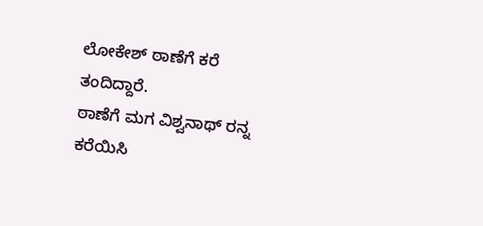ಲೋಕೇಶ್ ಠಾಣೆಗೆ ಕರೆ ತಂದಿದ್ದಾರೆ.
ಠಾಣೆಗೆ ಮಗ ವಿಶ್ವನಾಥ್ ರನ್ನ ಕರೆಯಿಸಿ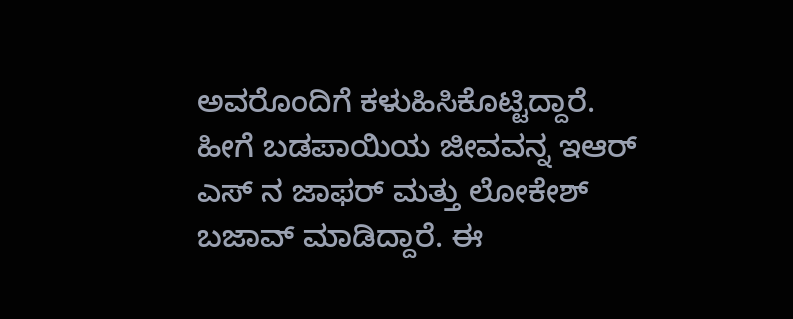ಅವರೊಂದಿಗೆ ಕಳುಹಿಸಿಕೊಟ್ಟಿದ್ದಾರೆ. ಹೀಗೆ ಬಡಪಾಯಿಯ ಜೀವವನ್ನ ಇಆರ್ ಎಸ್ ನ ಜಾಫರ್ ಮತ್ತು ಲೋಕೇಶ್ ಬಜಾವ್ ಮಾಡಿದ್ದಾರೆ. ಈ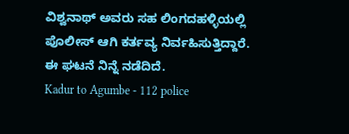ವಿಶ್ವನಾಥ್ ಅವರು ಸಹ ಲಿಂಗದಹಳ್ಳಿಯಲ್ಲಿ ಪೊಲೀಸ್ ಆಗಿ ಕರ್ತವ್ಯ ನಿರ್ವಹಿಸುತ್ತಿದ್ದಾರೆ. ಈ ಘಟನೆ ನಿನ್ನೆ ನಡೆದಿದೆ.
Kadur to Agumbe - 112 police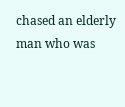chased an elderly man who was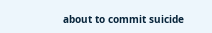about to commit suicide